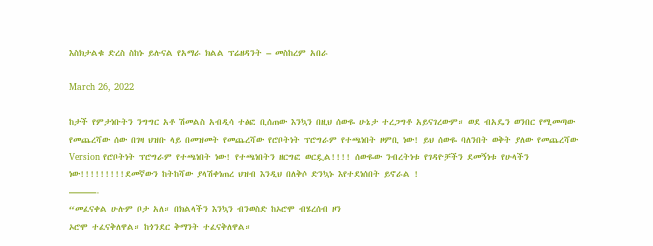እስክታልቁ ድረስ ስከኑ ይሉናል የአማራ ክልል ፕሬዘዳንት – መስከረም አበራ

March 26, 2022

ከታች የምታነቡትን ንግግር አቶ ሽመልስ አብዲሳ ተፅፎ ቢሰጠው እንኳን በዚህ ሰውዬ ሁኔታ ተረጋግቶ አይናገረውም። ወደ ብአዴን ወንበር የሚመጣው የመጨረሻው ሰው በገዛ ህዝቡ ላይ በመዝመት የመጨረሻው የሮቦትነት ፕሮግራም የተጫነበት ዞምቢ ነው! ይህ ሰውዬ ባለንበት ወቅት ያለው የመጨረሻው Version የሮቦትነት ፕሮግራም የተጫነበት ነው! የተጫነበትን ዘርግፎ ወርዷል!!!! ሰውዬው ንብረትነቱ የገዳዮቻችን ደመኝነቱ የሁላችን ነው!!!!!!!!!ደመኛውን ከትከሻው ያላሽቀነጠረ ህዝብ እንዲህ በለቅሶ ድንኳኑ እየተደነሰበት ይኖራል !
———-
“መፈናቀል ሁሉም ቦታ አለ። በክልላችን እንኳን ብንወስድ ከኦሮሞ ብሄረሰብ ዞን
ኦሮሞ ተፈናቅለዋል። ከጎንደር ቅማንት ተፈናቅለዋል።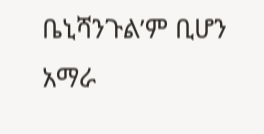ቤኒሻንጉል’ም ቢሆን አማራ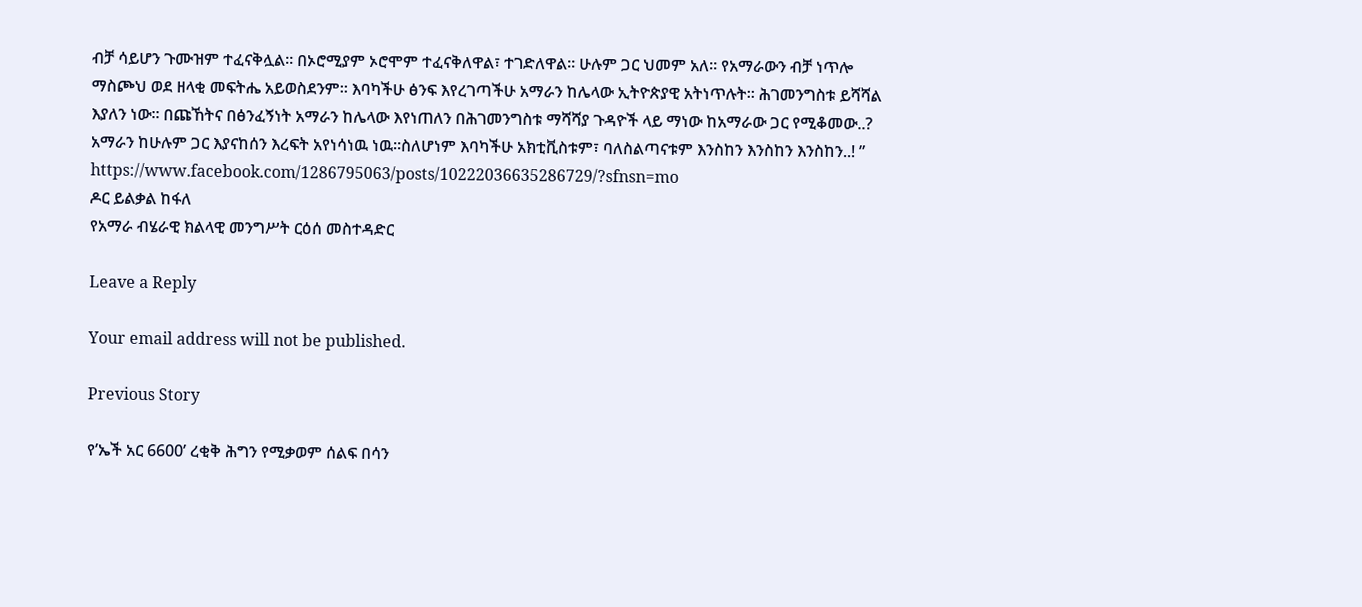ብቻ ሳይሆን ጉሙዝም ተፈናቅሏል። በኦሮሚያም ኦሮሞም ተፈናቅለዋል፣ ተገድለዋል። ሁሉም ጋር ህመም አለ። የአማራውን ብቻ ነጥሎ ማስጮህ ወደ ዘላቂ መፍትሔ አይወስደንም። እባካችሁ ፅንፍ እየረገጣችሁ አማራን ከሌላው ኢትዮጵያዊ አትነጥሉት። ሕገመንግስቱ ይሻሻል እያለን ነው። በጩኸትና በፅንፈኝነት አማራን ከሌላው እየነጠለን በሕገመንግስቱ ማሻሻያ ጉዳዮች ላይ ማነው ከአማራው ጋር የሚቆመው..? አማራን ከሁሉም ጋር እያናከሰን እረፍት አየነሳነዉ ነዉ።ስለሆነም እባካችሁ አክቲቪስቱም፣ ባለስልጣናቱም እንስከን እንስከን እንስከን..! ”
https://www.facebook.com/1286795063/posts/10222036635286729/?sfnsn=mo
ዶር ይልቃል ከፋለ
የአማራ ብሄራዊ ክልላዊ መንግሥት ርዕሰ መስተዳድር

Leave a Reply

Your email address will not be published.

Previous Story

የ’ኤች አር 6600’ ረቂቅ ሕግን የሚቃወም ሰልፍ በሳን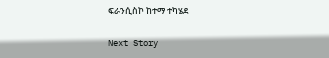ፍራንሲስኮ ከተማ ተካሄደ

Next Story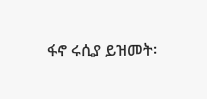ፋኖ ሩሲያ ይዝመት፡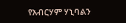የአብርሃም ሃኒባልን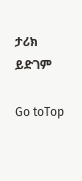ታሪክ ይድገም

Go toTop